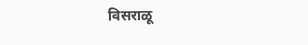विसराळू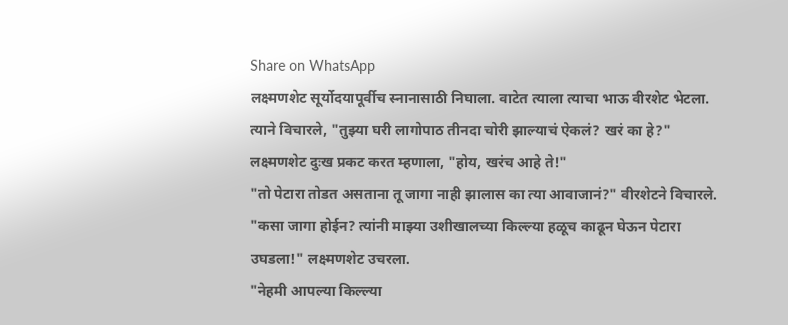Share on WhatsApp
लक्ष्मणशेट सूर्योदयापूर्वीच स्नानासाठी निघाला. वाटेत त्याला त्याचा भाऊ वीरशेट भेटला. त्याने विचारले, "तुझ्या घरी लागोपाठ तीनदा चोरी झाल्याचं ऐकलं? खरं का हे?"
लक्ष्मणशेट दुःख प्रकट करत म्हणाला, "होय, खरंच आहे ते!"
"तो पेटारा तोडत असताना तू जागा नाही झालास का त्या आवाजानं?" वीरशेटने विचारले.
"कसा जागा होईन? त्यांनी माझ्या उशीखालच्या किल्ल्या हळूच काढून घेऊन पेटारा उघडला!" लक्ष्मणशेट उचरला.
"नेहमी आपल्या किल्ल्या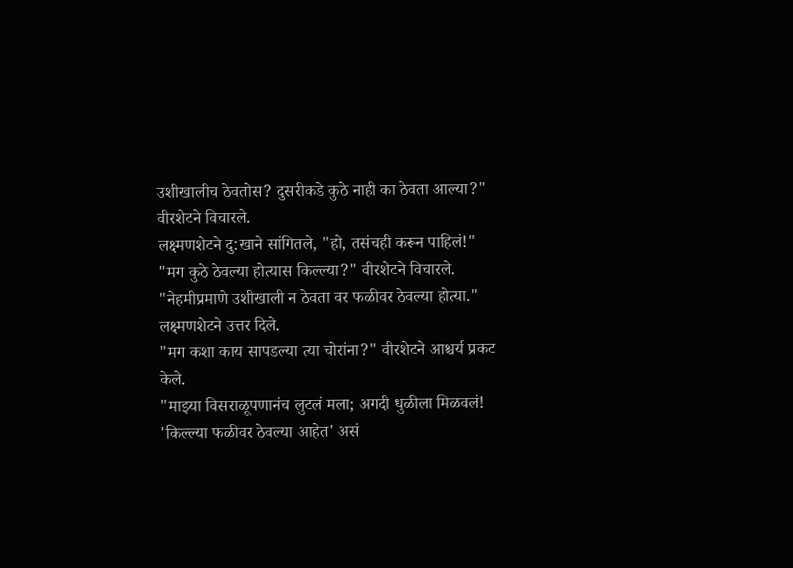उशीखालीच ठेवतोस? दुसरीकडे कुठे नाही का ठेवता आल्या?" वीरशेटने विचारले.
लक्ष्मणशेटने दु:खाने सांगितले, "हो, तसंचही करून पाहिलं!"
"मग कुठे ठेवल्या होत्यास किल्ल्या?" वीरशेटने विचारले.
"नेहमीप्रमाणे उशीखाली न ठेवता वर फळीवर ठेवल्या होत्या." लक्ष्मणशेटने उत्तर दिले.
"मग कशा काय सापडल्या त्या चोरांना?" वीरशेटने आश्चर्य प्रकट केले.
"माझ्या विसराळूपणानंच लुटलं मला; अगदी धुळीला मिळवलं! 'किल्ल्या फळीवर ठेवल्या आहेत' असं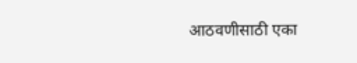आठवणीसाठी एका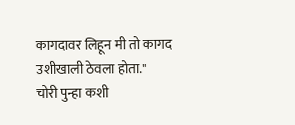कागदावर लिहून मी तो कागद उशीखाली ठेवला होता."
चोरी पुन्हा कशी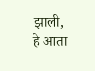झाली, हे आता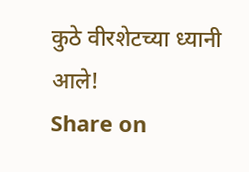कुठे वीरशेटच्या ध्यानी आले!
Share on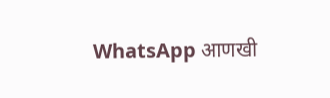WhatsApp आणखी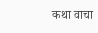कथा वाचा